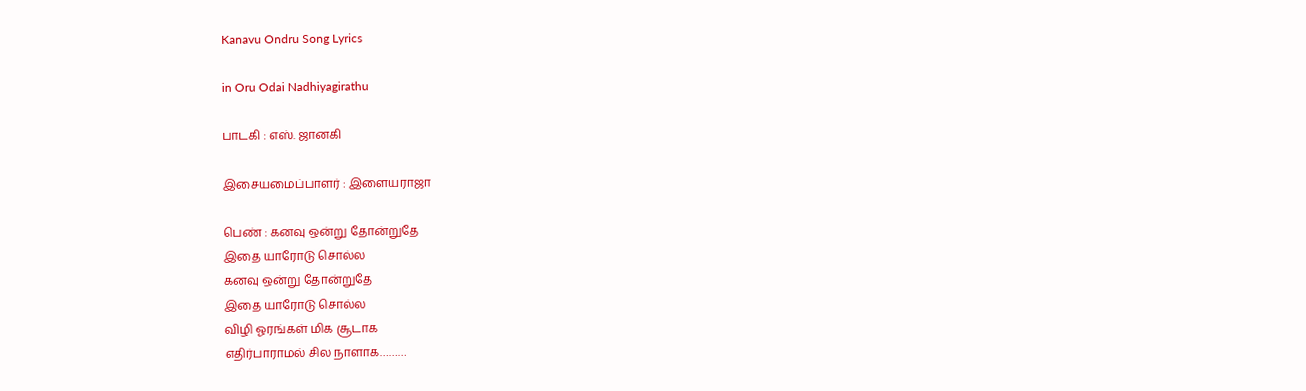Kanavu Ondru Song Lyrics

in Oru Odai Nadhiyagirathu

பாடகி : எஸ். ஜானகி

இசையமைப்பாளர் : இளையராஜா

பெண் : கனவு ஒன்று தோன்றுதே
இதை யாரோடு சொல்ல
கனவு ஒன்று தோன்றுதே
இதை யாரோடு சொல்ல
விழி ஓரங்கள் மிக சூடாக
எதிர்பாராமல் சில நாளாக………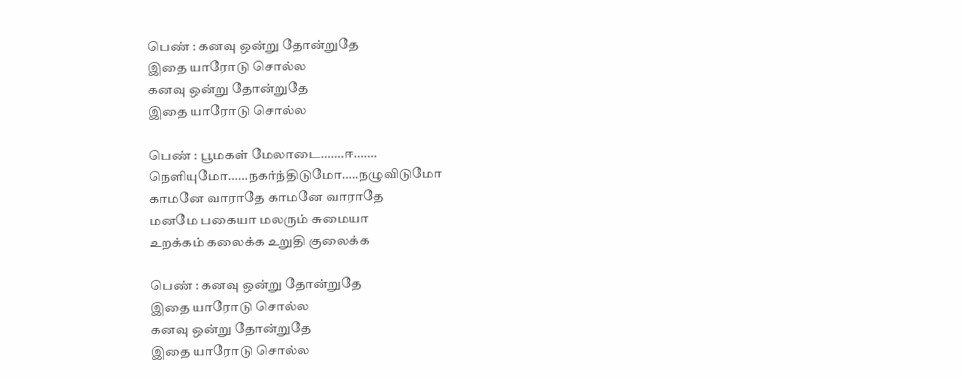பெண் : கனவு ஒன்று தோன்றுதே
இதை யாரோடு சொல்ல
கனவு ஒன்று தோன்றுதே
இதை யாரோடு சொல்ல

பெண் : பூமகள் மேலாடை…….ஈ…….
நெளியுமோ……நகர்ந்திடுமோ…..நழுவிடுமோ
காமனே வாராதே காமனே வாராதே
மனமே பகையா மலரும் சுமையா
உறக்கம் கலைக்க உறுதி குலைக்க

பெண் : கனவு ஒன்று தோன்றுதே
இதை யாரோடு சொல்ல
கனவு ஒன்று தோன்றுதே
இதை யாரோடு சொல்ல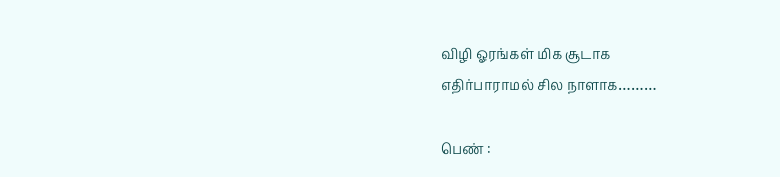விழி ஓரங்கள் மிக சூடாக
எதிர்பாராமல் சில நாளாக………

பெண் :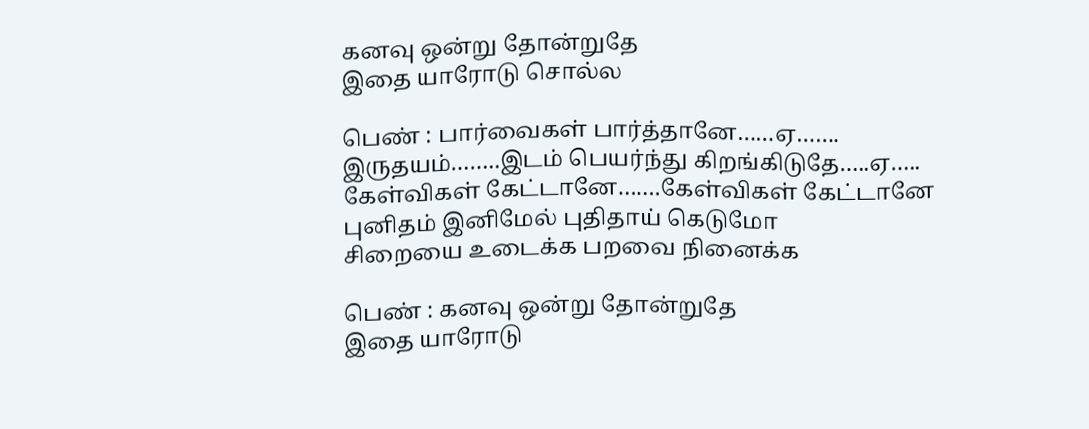கனவு ஒன்று தோன்றுதே
இதை யாரோடு சொல்ல

பெண் : பார்வைகள் பார்த்தானே……ஏ…….
இருதயம்……..இடம் பெயர்ந்து கிறங்கிடுதே…..ஏ…..
கேள்விகள் கேட்டானே…….கேள்விகள் கேட்டானே
புனிதம் இனிமேல் புதிதாய் கெடுமோ
சிறையை உடைக்க பறவை நினைக்க

பெண் : கனவு ஒன்று தோன்றுதே
இதை யாரோடு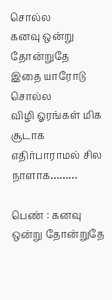சொல்ல
கனவு ஒன்று தோன்றுதே
இதை யாரோடு சொல்ல
விழி ஓரங்கள் மிக சூடாக
எதிர்பாராமல் சில நாளாக………

பெண் : கனவு ஒன்று தோன்றுதே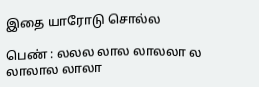இதை யாரோடு சொல்ல

பெண் : லலல லால லாலலா ல லாலால லாலா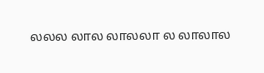லலல லால லாலலா ல லாலால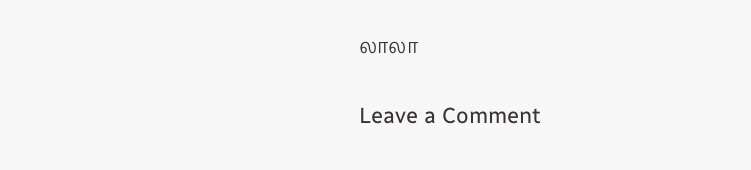லாலா

Leave a Comment